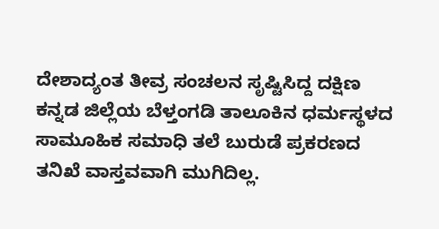ದೇಶಾದ್ಯಂತ ತೀವ್ರ ಸಂಚಲನ ಸೃಷ್ಟಿಸಿದ್ದ ದಕ್ಷಿಣ ಕನ್ನಡ ಜಿಲ್ಲೆಯ ಬೆಳ್ತಂಗಡಿ ತಾಲೂಕಿನ ಧರ್ಮಸ್ಥಳದ ಸಾಮೂಹಿಕ ಸಮಾಧಿ ತಲೆ ಬುರುಡೆ ಪ್ರಕರಣದ ತನಿಖೆ ವಾಸ್ತವವಾಗಿ ಮುಗಿದಿಲ್ಲ.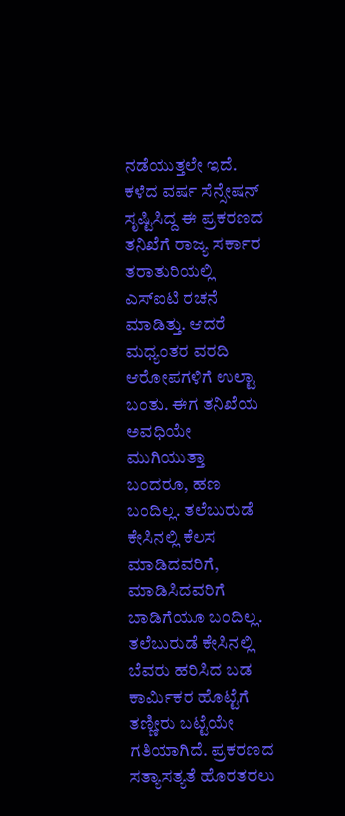ನಡೆಯುತ್ತಲೇ ಇದೆ. ಕಳೆದ ವರ್ಷ ಸೆನ್ಸೇಷನ್ ಸೃಷ್ಟಿಸಿದ್ದ ಈ ಪ್ರಕರಣದ ತನಿಖೆಗೆ ರಾಜ್ಯ ಸರ್ಕಾರ ತರಾತುರಿಯಲ್ಲಿ ಎಸ್ಐಟಿ ರಚನೆ ಮಾಡಿತ್ತು. ಆದರೆ ಮಧ್ಯಂತರ ವರದಿ ಆರೋಪಗಳಿಗೆ ಉಲ್ಟಾ ಬಂತು. ಈಗ ತನಿಖೆಯ ಅವಧಿಯೇ ಮುಗಿಯುತ್ತಾ ಬಂದರೂ, ಹಣ ಬಂದಿಲ್ಲ. ತಲೆಬುರುಡೆ ಕೇಸಿನಲ್ಲಿ ಕೆಲಸ ಮಾಡಿದವರಿಗೆ, ಮಾಡಿಸಿದವರಿಗೆ ಬಾಡಿಗೆಯೂ ಬಂದಿಲ್ಲ.
ತಲೆಬುರುಡೆ ಕೇಸಿನಲ್ಲಿ ಬೆವರು ಹರಿಸಿದ ಬಡ ಕಾರ್ಮಿಕರ ಹೊಟ್ಟೆಗೆ ತಣ್ಣೀರು ಬಟ್ಟೆಯೇ ಗತಿಯಾಗಿದೆ. ಪ್ರಕರಣದ ಸತ್ಯಾಸತ್ಯತೆ ಹೊರತರಲು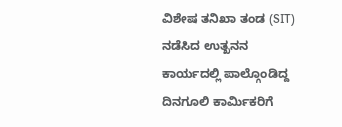ವಿಶೇಷ ತನಿಖಾ ತಂಡ (SIT) ನಡೆಸಿದ ಉತ್ಖನನ ಕಾರ್ಯದಲ್ಲಿ ಪಾಲ್ಗೊಂಡಿದ್ದ ದಿನಗೂಲಿ ಕಾರ್ಮಿಕರಿಗೆ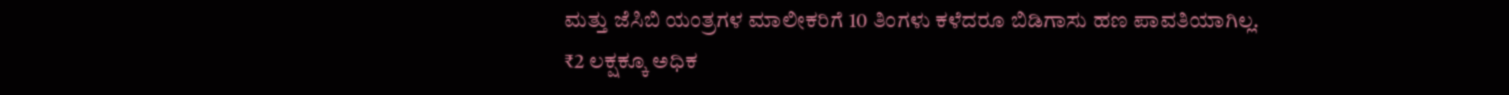ಮತ್ತು ಜೆಸಿಬಿ ಯಂತ್ರಗಳ ಮಾಲೀಕರಿಗೆ 10 ತಿಂಗಳು ಕಳೆದರೂ ಬಿಡಿಗಾಸು ಹಣ ಪಾವತಿಯಾಗಿಲ್ಲ.
₹2 ಲಕ್ಷಕ್ಕೂ ಅಧಿಕ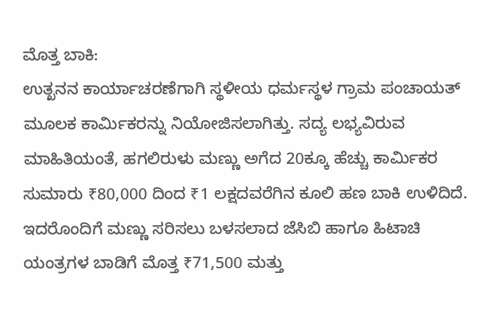ಮೊತ್ತ ಬಾಕಿ:
ಉತ್ಖನನ ಕಾರ್ಯಾಚರಣೆಗಾಗಿ ಸ್ಥಳೀಯ ಧರ್ಮಸ್ಥಳ ಗ್ರಾಮ ಪಂಚಾಯತ್ ಮೂಲಕ ಕಾರ್ಮಿಕರನ್ನು ನಿಯೋಜಿಸಲಾಗಿತ್ತು. ಸದ್ಯ ಲಭ್ಯವಿರುವ ಮಾಹಿತಿಯಂತೆ, ಹಗಲಿರುಳು ಮಣ್ಣು ಅಗೆದ 20ಕ್ಕೂ ಹೆಚ್ಚು ಕಾರ್ಮಿಕರ ಸುಮಾರು ₹80,000 ದಿಂದ ₹1 ಲಕ್ಷದವರೆಗಿನ ಕೂಲಿ ಹಣ ಬಾಕಿ ಉಳಿದಿದೆ. ಇದರೊಂದಿಗೆ ಮಣ್ಣು ಸರಿಸಲು ಬಳಸಲಾದ ಜೆಸಿಬಿ ಹಾಗೂ ಹಿಟಾಚಿ ಯಂತ್ರಗಳ ಬಾಡಿಗೆ ಮೊತ್ತ ₹71,500 ಮತ್ತು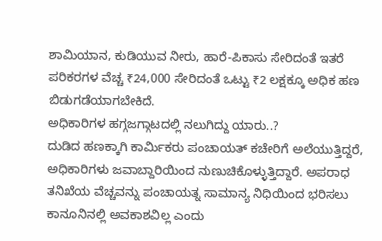ಶಾಮಿಯಾನ, ಕುಡಿಯುವ ನೀರು, ಹಾರೆ-ಪಿಕಾಸು ಸೇರಿದಂತೆ ಇತರೆ ಪರಿಕರಗಳ ವೆಚ್ಚ ₹24,000 ಸೇರಿದಂತೆ ಒಟ್ಟು ₹2 ಲಕ್ಷಕ್ಕೂ ಅಧಿಕ ಹಣ ಬಿಡುಗಡೆಯಾಗಬೇಕಿದೆ.
ಅಧಿಕಾರಿಗಳ ಹಗ್ಗಜಗ್ಗಾಟದಲ್ಲಿ ನಲುಗಿದ್ದು ಯಾರು..?
ದುಡಿದ ಹಣಕ್ಕಾಗಿ ಕಾರ್ಮಿಕರು ಪಂಚಾಯತ್ ಕಚೇರಿಗೆ ಅಲೆಯುತ್ತಿದ್ದರೆ, ಅಧಿಕಾರಿಗಳು ಜವಾಬ್ದಾರಿಯಿಂದ ನುಣುಚಿಕೊಳ್ಳುತ್ತಿದ್ದಾರೆ. ಅಪರಾಧ ತನಿಖೆಯ ವೆಚ್ಚವನ್ನು ಪಂಚಾಯತ್ನ ಸಾಮಾನ್ಯ ನಿಧಿಯಿಂದ ಭರಿಸಲು ಕಾನೂನಿನಲ್ಲಿ ಅವಕಾಶವಿಲ್ಲ ಎಂದು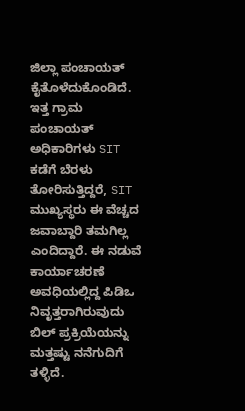ಜಿಲ್ಲಾ ಪಂಚಾಯತ್ ಕೈತೊಳೆದುಕೊಂಡಿದೆ. ಇತ್ತ ಗ್ರಾಮ ಪಂಚಾಯತ್ ಅಧಿಕಾರಿಗಳು SIT ಕಡೆಗೆ ಬೆರಳು ತೋರಿಸುತ್ತಿದ್ದರೆ, SIT ಮುಖ್ಯಸ್ಥರು ಈ ವೆಚ್ಚದ ಜವಾಬ್ದಾರಿ ತಮಗಿಲ್ಲ ಎಂದಿದ್ದಾರೆ. ಈ ನಡುವೆ ಕಾರ್ಯಾಚರಣೆ ಅವಧಿಯಲ್ಲಿದ್ದ ಪಿಡಿಒ ನಿವೃತ್ತರಾಗಿರುವುದು ಬಿಲ್ ಪ್ರಕ್ರಿಯೆಯನ್ನು ಮತ್ತಷ್ಟು ನನೆಗುದಿಗೆ ತಳ್ಳಿದೆ.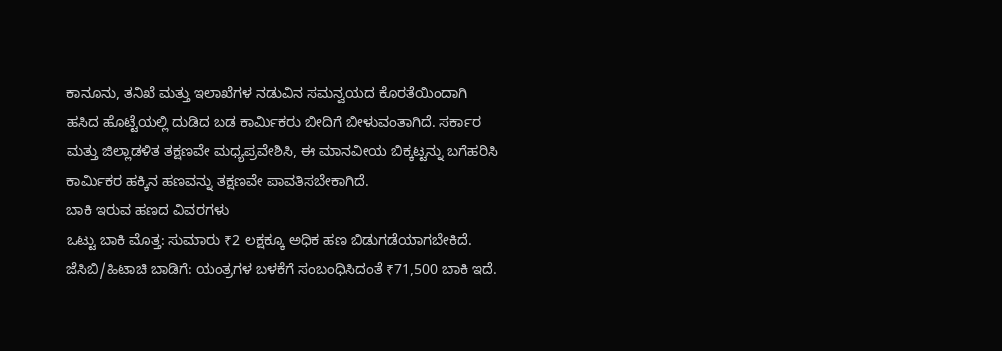ಕಾನೂನು, ತನಿಖೆ ಮತ್ತು ಇಲಾಖೆಗಳ ನಡುವಿನ ಸಮನ್ವಯದ ಕೊರತೆಯಿಂದಾಗಿ ಹಸಿದ ಹೊಟ್ಟೆಯಲ್ಲಿ ದುಡಿದ ಬಡ ಕಾರ್ಮಿಕರು ಬೀದಿಗೆ ಬೀಳುವಂತಾಗಿದೆ. ಸರ್ಕಾರ ಮತ್ತು ಜಿಲ್ಲಾಡಳಿತ ತಕ್ಷಣವೇ ಮಧ್ಯಪ್ರವೇಶಿಸಿ, ಈ ಮಾನವೀಯ ಬಿಕ್ಕಟ್ಟನ್ನು ಬಗೆಹರಿಸಿ ಕಾರ್ಮಿಕರ ಹಕ್ಕಿನ ಹಣವನ್ನು ತಕ್ಷಣವೇ ಪಾವತಿಸಬೇಕಾಗಿದೆ.
ಬಾಕಿ ಇರುವ ಹಣದ ವಿವರಗಳು
ಒಟ್ಟು ಬಾಕಿ ಮೊತ್ತ: ಸುಮಾರು ₹2 ಲಕ್ಷಕ್ಕೂ ಅಧಿಕ ಹಣ ಬಿಡುಗಡೆಯಾಗಬೇಕಿದೆ.
ಜೆಸಿಬಿ/ಹಿಟಾಚಿ ಬಾಡಿಗೆ: ಯಂತ್ರಗಳ ಬಳಕೆಗೆ ಸಂಬಂಧಿಸಿದಂತೆ ₹71,500 ಬಾಕಿ ಇದೆ.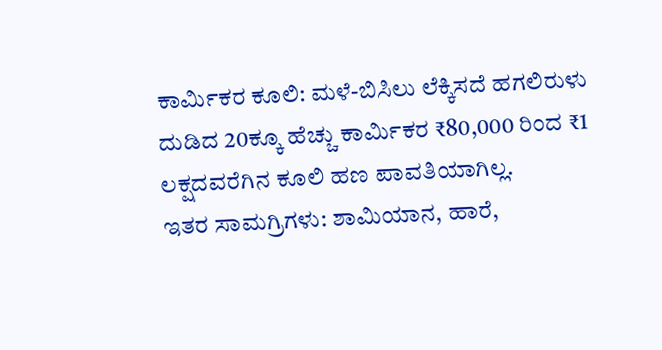ಕಾರ್ಮಿಕರ ಕೂಲಿ: ಮಳೆ-ಬಿಸಿಲು ಲೆಕ್ಕಿಸದೆ ಹಗಲಿರುಳು ದುಡಿದ 20ಕ್ಕೂ ಹೆಚ್ಚು ಕಾರ್ಮಿಕರ ₹80,000 ರಿಂದ ₹1 ಲಕ್ಷದವರೆಗಿನ ಕೂಲಿ ಹಣ ಪಾವತಿಯಾಗಿಲ್ಲ.
ಇತರ ಸಾಮಗ್ರಿಗಳು: ಶಾಮಿಯಾನ, ಹಾರೆ,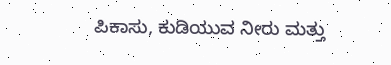ಪಿಕಾಸು, ಕುಡಿಯುವ ನೀರು ಮತ್ತು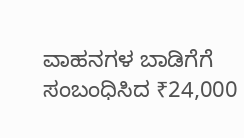ವಾಹನಗಳ ಬಾಡಿಗೆಗೆ ಸಂಬಂಧಿಸಿದ ₹24,000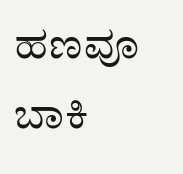ಹಣವೂ ಬಾಕಿ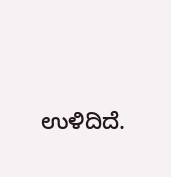ಉಳಿದಿದೆ.